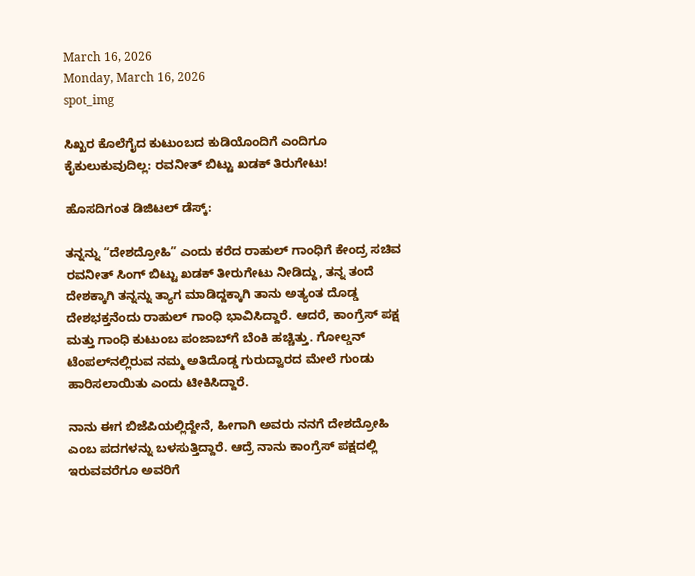March 16, 2026
Monday, March 16, 2026
spot_img

ಸಿಖ್ಖರ ಕೊಲೆಗೈದ ಕುಟುಂಬದ ಕುಡಿಯೊಂದಿಗೆ ಎಂದಿಗೂ ಕೈಕುಲುಕುವುದಿಲ್ಲ: ರವನೀತ್ ಬಿಟ್ಟು ಖಡಕ್ ತಿರುಗೇಟು!

ಹೊಸದಿಗಂತ ಡಿಜಿಟಲ್ ಡೆಸ್ಕ್:

ತನ್ನನ್ನು “ದೇಶದ್ರೋಹಿ” ಎಂದು ಕರೆದ ರಾಹುಲ್ ಗಾಂಧಿಗೆ ಕೇಂದ್ರ ಸಚಿವ ರವನೀತ್ ಸಿಂಗ್ ಬಿಟ್ಟು ಖಡಕ್ ತೀರುಗೇಟು ನೀಡಿದ್ದು, ತನ್ನ ತಂದೆ ದೇಶಕ್ಕಾಗಿ ತನ್ನನ್ನು ತ್ಯಾಗ ಮಾಡಿದ್ದಕ್ಕಾಗಿ ತಾನು ಅತ್ಯಂತ ದೊಡ್ಡ ದೇಶಭಕ್ತನೆಂದು ರಾಹುಲ್ ಗಾಂಧಿ ಭಾವಿಸಿದ್ದಾರೆ. ಆದರೆ, ಕಾಂಗ್ರೆಸ್ ಪಕ್ಷ ಮತ್ತು ಗಾಂಧಿ ಕುಟುಂಬ ಪಂಜಾಬ್‌ಗೆ ಬೆಂಕಿ ಹಚ್ಚಿತ್ತು. ಗೋಲ್ಡನ್ ಟೆಂಪಲ್‌ನಲ್ಲಿರುವ ನಮ್ಮ ಅತಿದೊಡ್ಡ ಗುರುದ್ವಾರದ ಮೇಲೆ ಗುಂಡು ಹಾರಿಸಲಾಯಿತು ಎಂದು ಟೀಕಿಸಿದ್ದಾರೆ.

ನಾನು ಈಗ ಬಿಜೆಪಿಯಲ್ಲಿದ್ದೇನೆ, ಹೀಗಾಗಿ ಅವರು ನನಗೆ ದೇಶದ್ರೋಹಿ ಎಂಬ ಪದಗಳನ್ನು ಬಳಸುತ್ತಿದ್ದಾರೆ. ಆದ್ರೆ ನಾನು ಕಾಂಗ್ರೆಸ್ ಪಕ್ಷದಲ್ಲಿ ಇರುವವರೆಗೂ ಅವರಿಗೆ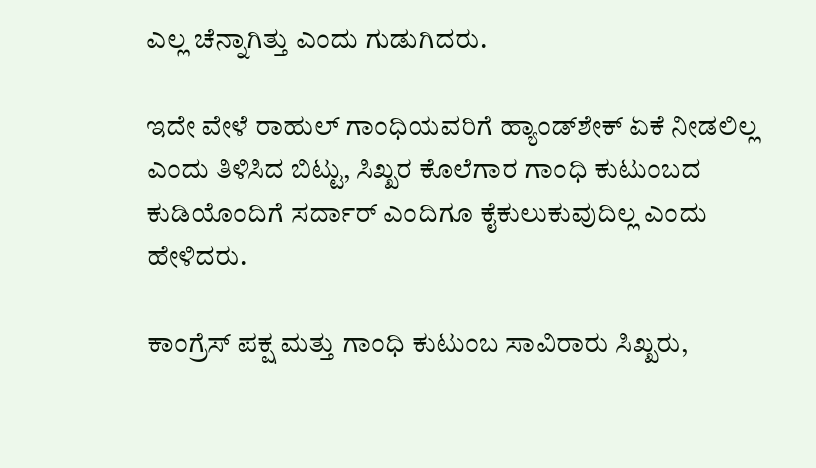ಎಲ್ಲ ಚೆನ್ನಾಗಿತ್ತು ಎಂದು ಗುಡುಗಿದರು.

ಇದೇ ವೇಳೆ ರಾಹುಲ್ ಗಾಂಧಿಯವರಿಗೆ ಹ್ಯಾಂಡ್‌ಶೇಕ್ ಏಕೆ ನೀಡಲಿಲ್ಲ ಎಂದು ತಿಳಿಸಿದ ಬಿಟ್ಟು, ಸಿಖ್ಖರ ಕೊಲೆಗಾರ ಗಾಂಧಿ ಕುಟುಂಬದ ಕುಡಿಯೊಂದಿಗೆ ಸರ್ದಾರ್ ಎಂದಿಗೂ ಕೈಕುಲುಕುವುದಿಲ್ಲ ಎಂದು ಹೇಳಿದರು.

ಕಾಂಗ್ರೆಸ್ ಪಕ್ಷ ಮತ್ತು ಗಾಂಧಿ ಕುಟುಂಬ ಸಾವಿರಾರು ಸಿಖ್ಖರು,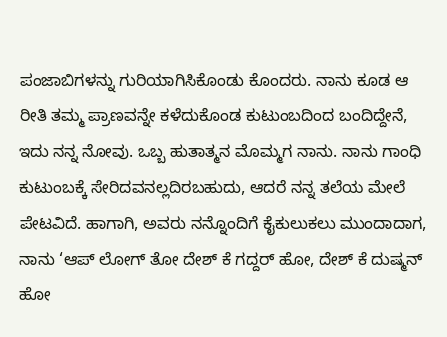ಪಂಜಾಬಿಗಳನ್ನು ಗುರಿಯಾಗಿಸಿಕೊಂಡು ಕೊಂದರು. ನಾನು ಕೂಡ ಆ ರೀತಿ ತಮ್ಮ ಪ್ರಾಣವನ್ನೇ ಕಳೆದುಕೊಂಡ ಕುಟುಂಬದಿಂದ ಬಂದಿದ್ದೇನೆ, ಇದು ನನ್ನ ನೋವು. ಒಬ್ಬ ಹುತಾತ್ಮನ ಮೊಮ್ಮಗ ನಾನು. ನಾನು ಗಾಂಧಿ ಕುಟುಂಬಕ್ಕೆ ಸೇರಿದವನಲ್ಲದಿರಬಹುದು, ಆದರೆ ನನ್ನ ತಲೆಯ ಮೇಲೆ ಪೇಟವಿದೆ. ಹಾಗಾಗಿ, ಅವರು ನನ್ನೊಂದಿಗೆ ಕೈಕುಲುಕಲು ಮುಂದಾದಾಗ, ನಾನು ‘ಆಪ್ ಲೋಗ್ ತೋ ದೇಶ್ ಕೆ ಗದ್ದರ್ ಹೋ, ದೇಶ್ ಕೆ ದುಷ್ಮನ್ ಹೋ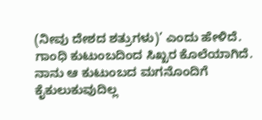(ನೀವು ದೇಶದ ಶತ್ರುಗಳು)’ ಎಂದು ಹೇಳಿದೆ. ಗಾಂಧಿ ಕುಟುಂಬದಿಂದ ಸಿಖ್ಖರ ಕೊಲೆಯಾಗಿದೆ. ನಾನು ಆ ಕುಟುಂಬದ ಮಗನೊಂದಿಗೆ ಕೈಕುಲುಕುವುದಿಲ್ಲ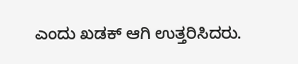ಎಂದು ಖಡಕ್ ಆಗಿ ಉತ್ತರಿಸಿದರು.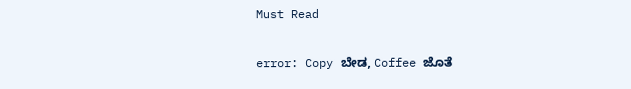Must Read

error: Copy ಬೇಡ, Coffee ಜೊತೆ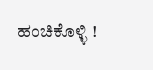ಹಂಚಿಕೊಳ್ಳಿ !